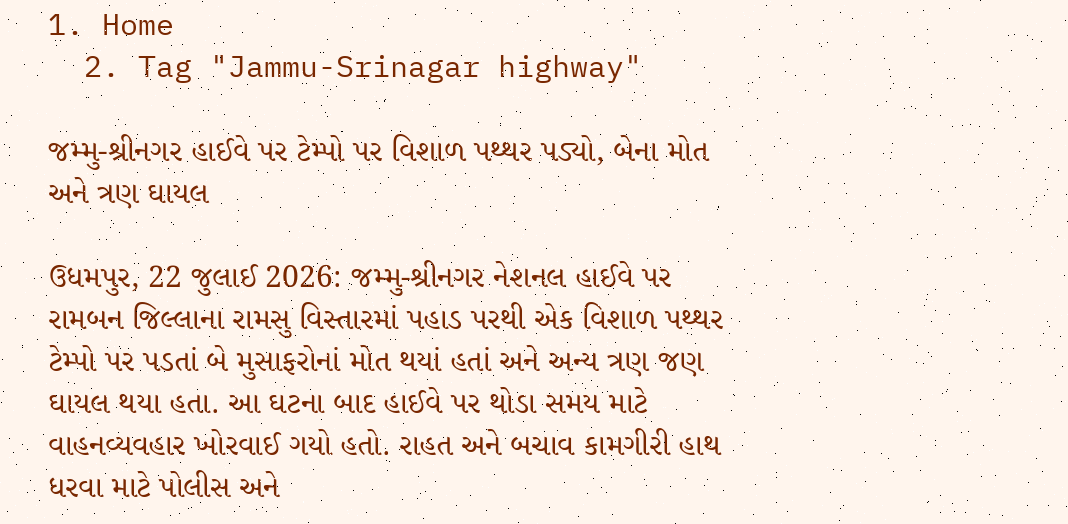1. Home
  2. Tag "Jammu-Srinagar highway"

જમ્મુ-શ્રીનગર હાઈવે પર ટેમ્પો પર વિશાળ પથ્થર પડ્યો, બેના મોત અને ત્રણ ઘાયલ

ઉધમપુર, 22 જુલાઈ 2026: જમ્મુ-શ્રીનગર નેશનલ હાઈવે પર રામબન જિલ્લાના રામસુ વિસ્તારમાં પહાડ પરથી એક વિશાળ પથ્થર ટેમ્પો પર પડતાં બે મુસાફરોનાં મોત થયાં હતાં અને અન્ય ત્રણ જણ ઘાયલ થયા હતા. આ ઘટના બાદ હાઈવે પર થોડા સમય માટે વાહનવ્યવહાર ખોરવાઈ ગયો હતો. રાહત અને બચાવ કામગીરી હાથ ધરવા માટે પોલીસ અને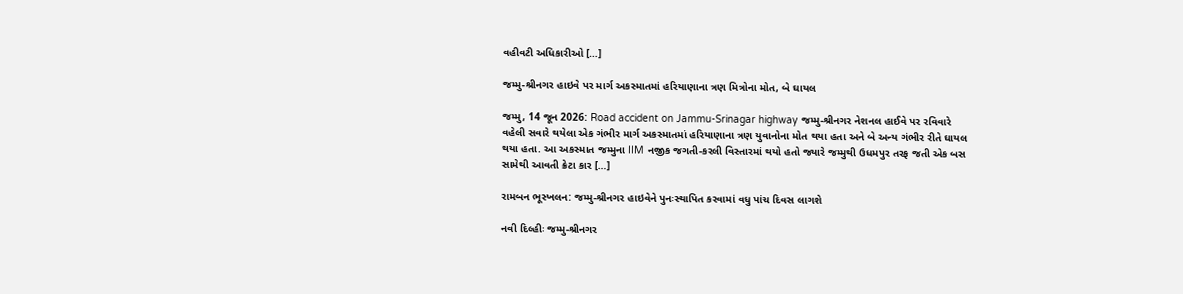વહીવટી અધિકારીઓ […]

જમ્મુ-શ્રીનગર હાઇવે પર માર્ગ અકસ્માતમાં હરિયાણાના ત્રણ મિત્રોના મોત, બે ઘાયલ

જમ્મુ, 14 જૂન 2026: Road accident on Jammu-Srinagar highway જમ્મુ-શ્રીનગર નેશનલ હાઈવે પર રવિવારે વહેલી સવારે થયેલા એક ગંભીર માર્ગ અકસ્માતમાં હરિયાણાના ત્રણ યુવાનોના મોત થયા હતા અને બે અન્ય ગંભીર રીતે ઘાયલ થયા હતા. આ અકસ્માત જમ્મુના IIM નજીક જગતી-કરલી વિસ્તારમાં થયો હતો જ્યારે જમ્મુથી ઉધમપુર તરફ જતી એક બસ સામેથી આવતી ક્રેટા કાર […]

રામબન ભૂસ્ખલન: જમ્મુ-શ્રીનગર હાઇવેને પુનઃસ્થાપિત કરવામાં વધુ પાંચ દિવસ લાગશે

નવી દિલ્હીઃ જમ્મુ-શ્રીનગર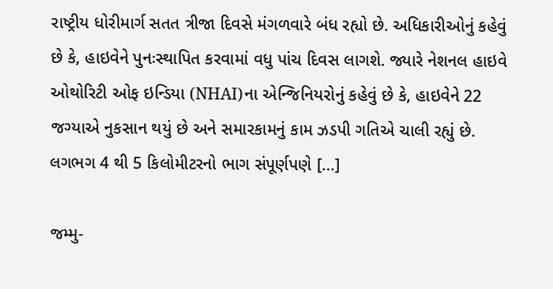રાષ્ટ્રીય ધોરીમાર્ગ સતત ત્રીજા દિવસે મંગળવારે બંધ રહ્યો છે. અધિકારીઓનું કહેવું છે કે, હાઇવેને પુનઃસ્થાપિત કરવામાં વધુ પાંચ દિવસ લાગશે. જ્યારે નેશનલ હાઇવે ઓથોરિટી ઓફ ઇન્ડિયા (NHAI)ના એન્જિનિયરોનું કહેવું છે કે, હાઇવેને 22 જગ્યાએ નુકસાન થયું છે અને સમારકામનું કામ ઝડપી ગતિએ ચાલી રહ્યું છે. લગભગ 4 થી 5 કિલોમીટરનો ભાગ સંપૂર્ણપણે […]

જમ્મુ-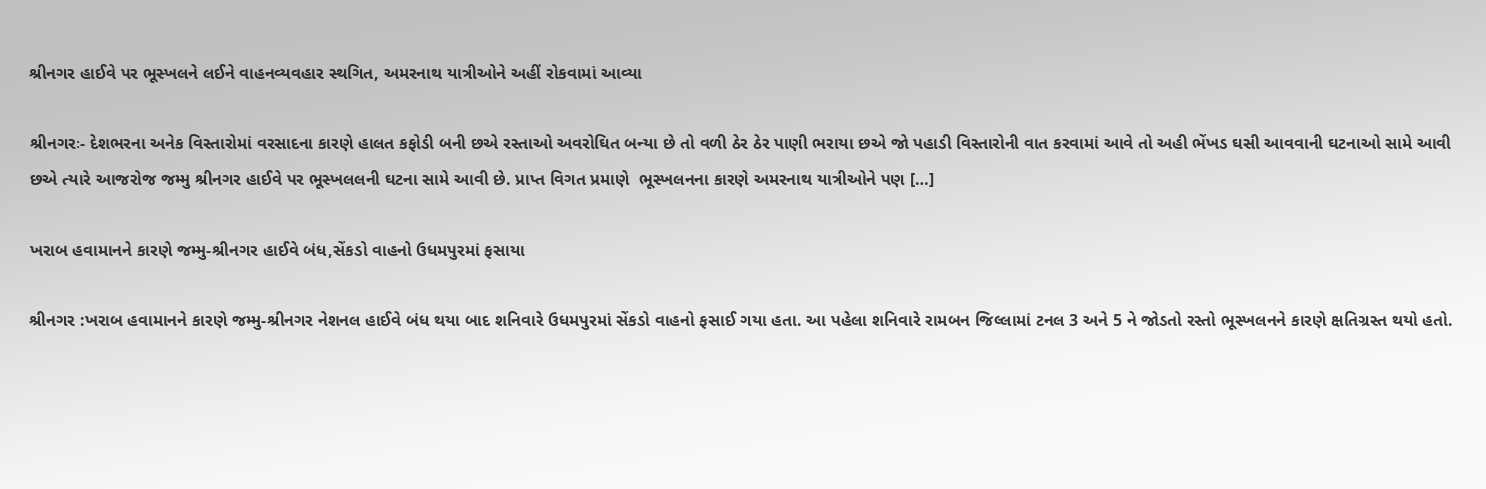શ્રીનગર હાઈવે પર ભૂસ્ખલને લઈને વાહનવ્યવહાર સ્થગિત, અમરનાથ યાત્રીઓને અહીં રોકવામાં આવ્યા

શ્રીનગરઃ- દેશભરના અનેક વિસ્તારોમાં વરસાદના કારણે હાલત કફોડી બની છએ રસ્તાઓ અવરોઘિત બન્યા છે તો વળી ઠેર ઠેર પાણી ભરાયા છએ જો પહાડી વિસ્તારોની વાત કરવામાં આવે તો અહી ભેંખડ ઘસી આવવાની ઘટનાઓ સામે આવી છએ ત્યારે આજરોજ જમ્મુ શ્રીનગર હાઈવે પર ભૂસ્ખલલની ઘટના સામે આવી છે. પ્રાપ્ત વિગત પ્રમાણે  ભૂસ્ખલનના કારણે અમરનાથ યાત્રીઓને પણ […]

ખરાબ હવામાનને કારણે જમ્મુ-શ્રીનગર હાઈવે બંધ,સેંકડો વાહનો ઉધમપુરમાં ફસાયા

શ્રીનગર :ખરાબ હવામાનને કારણે જમ્મુ-શ્રીનગર નેશનલ હાઈવે બંધ થયા બાદ શનિવારે ઉધમપુરમાં સેંકડો વાહનો ફસાઈ ગયા હતા. આ પહેલા શનિવારે રામબન જિલ્લામાં ટનલ 3 અને 5 ને જોડતો રસ્તો ભૂસ્ખલનને કારણે ક્ષતિગ્રસ્ત થયો હતો.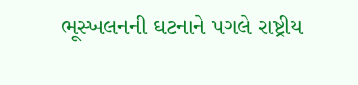ભૂસ્ખલનની ઘટનાને પગલે રાષ્ટ્રીય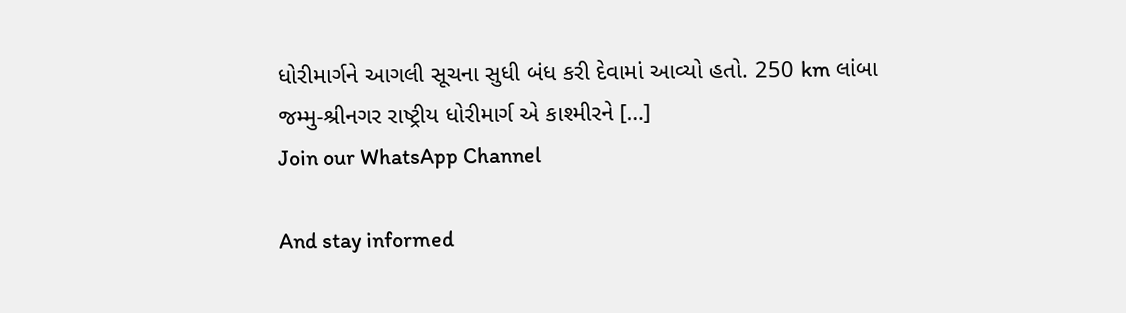ધોરીમાર્ગને આગલી સૂચના સુધી બંધ કરી દેવામાં આવ્યો હતો. 250 km લાંબા જમ્મુ-શ્રીનગર રાષ્ટ્રીય ધોરીમાર્ગ એ કાશ્મીરને […]
Join our WhatsApp Channel

And stay informed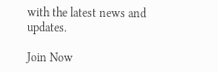with the latest news and updates.

Join Now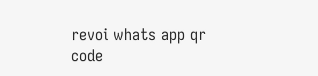revoi whats app qr code